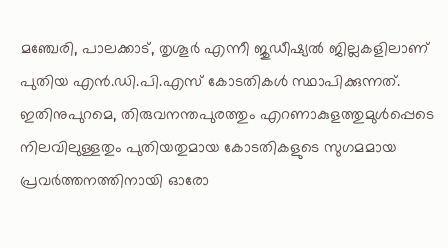മഞ്ചേരി, പാലക്കാട്, തൃശൂര്‍ എന്നീ ജുഡീഷ്യല്‍ ജില്ലകളിലാണ് പുതിയ എന്‍.ഡി.പി.എസ് കോടതികള്‍ സ്ഥാപിക്കുന്നത്. ഇതിനുപുറമെ, തിരുവനന്തപുരത്തും എറണാകുളത്തുമുള്‍പ്പെടെ നിലവിലുള്ളതും പുതിയതുമായ കോടതികളുടെ സുഗമമായ പ്രവര്‍ത്തനത്തിനായി ഓരോ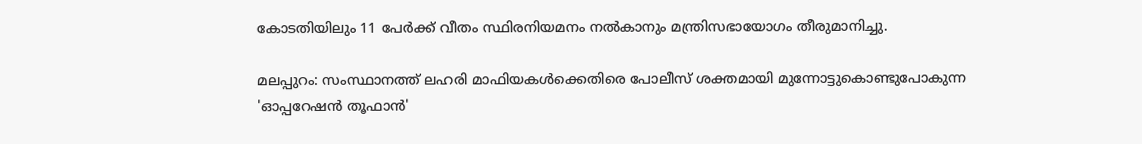കോടതിയിലും 11 പേര്‍ക്ക് വീതം സ്ഥിരനിയമനം നല്‍കാനും മന്ത്രിസഭായോഗം തീരുമാനിച്ചു.

മലപ്പുറം: സംസ്ഥാനത്ത് ലഹരി മാഫിയകള്‍ക്കെതിരെ പോലീസ് ശക്തമായി മുന്നോട്ടുകൊണ്ടുപോകുന്ന 'ഓപ്പറേഷന്‍ തൂഫാന്‍'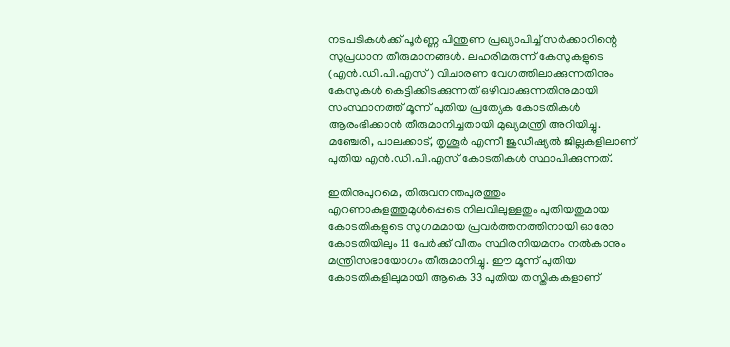നടപടികള്‍ക്ക് പൂര്‍ണ്ണ പിന്തുണ പ്രഖ്യാപിച്ച് സര്‍ക്കാറിന്റെ സുപ്രധാന തീരുമാനങ്ങള്‍. ലഹരിമരുന്ന് കേസുകളുടെ (എന്‍.ഡി.പി.എസ്) വിചാരണ വേഗത്തിലാക്കുന്നതിനും കേസുകള്‍ കെട്ടിക്കിടക്കുന്നത് ഒഴിവാക്കുന്നതിനുമായി സംസ്ഥാനത്ത് മൂന്ന് പുതിയ പ്രത്യേക കോടതികള്‍ ആരംഭിക്കാന്‍ തീരുമാനിച്ചതായി മുഖ്യമന്ത്രി അറിയിച്ചു. മഞ്ചേരി, പാലക്കാട്, തൃശൂര്‍ എന്നീ ജുഡീഷ്യല്‍ ജില്ലകളിലാണ് പുതിയ എന്‍.ഡി.പി.എസ് കോടതികള്‍ സ്ഥാപിക്കുന്നത്.

ഇതിനുപുറമെ, തിരുവനന്തപുരത്തും എറണാകുളത്തുമുള്‍പ്പെടെ നിലവിലുള്ളതും പുതിയതുമായ കോടതികളുടെ സുഗമമായ പ്രവര്‍ത്തനത്തിനായി ഓരോ കോടതിയിലും 11 പേര്‍ക്ക് വീതം സ്ഥിരനിയമനം നല്‍കാനും മന്ത്രിസഭായോഗം തീരുമാനിച്ചു. ഈ മൂന്ന് പുതിയ കോടതികളിലുമായി ആകെ 33 പുതിയ തസ്തികകളാണ്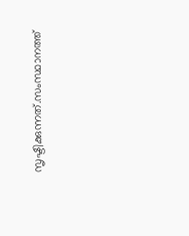സൃഷ്ടിക്കുന്നത്.സംസ്ഥാനത്ത്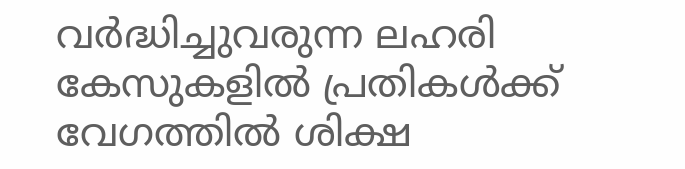വര്‍ദ്ധിച്ചുവരുന്ന ലഹരി കേസുകളില്‍ പ്രതികള്‍ക്ക് വേഗത്തില്‍ ശിക്ഷ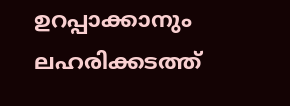ഉറപ്പാക്കാനും ലഹരിക്കടത്ത്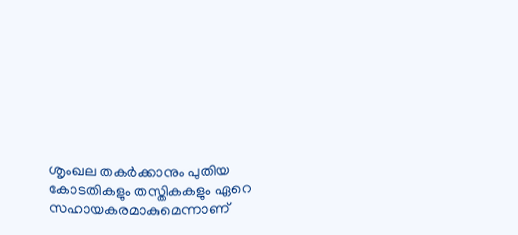ശൃംഖല തകര്‍ക്കാനും പുതിയ കോടതികളും തസ്തികകളും ഏറെ സഹായകരമാകുമെന്നാണ്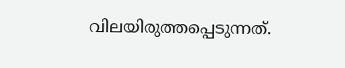വിലയിരുത്തപ്പെടുന്നത്.